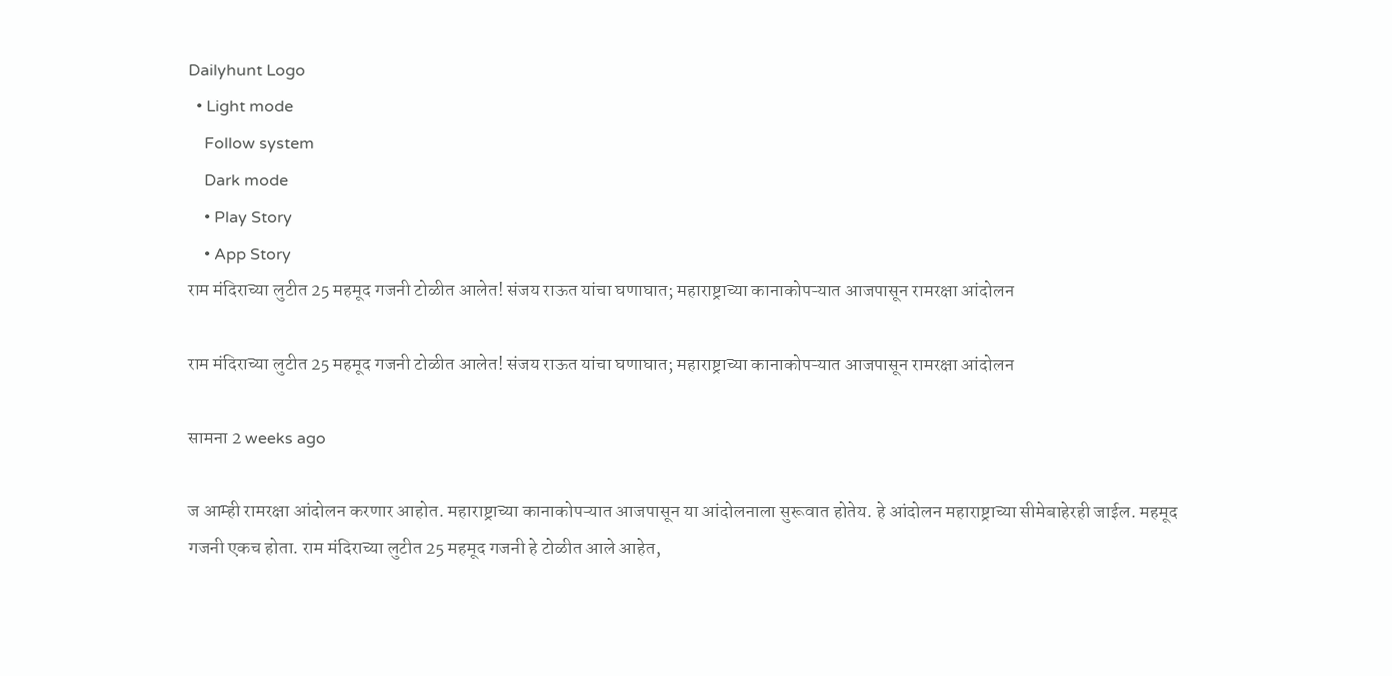Dailyhunt Logo
  • Light mode
    Follow system
    Dark mode
    • Play Story
    • App Story
राम मंदिराच्या लुटीत 25 महमूद गजनी टोळीत आलेत! संजय राऊत यांचा घणाघात; महाराष्ट्राच्या कानाकोपऱ्यात आजपासून रामरक्षा आंदोलन

राम मंदिराच्या लुटीत 25 महमूद गजनी टोळीत आलेत! संजय राऊत यांचा घणाघात; महाराष्ट्राच्या कानाकोपऱ्यात आजपासून रामरक्षा आंदोलन

सामना 2 weeks ago

ज आम्ही रामरक्षा आंदोलन करणार आहोत. महाराष्ट्राच्या कानाकोपऱ्यात आजपासून या आंदोलनाला सुरूवात होतेय. हे आंदोलन महाराष्ट्राच्या सीमेबाहेरही जाईल. महमूद गजनी एकच होता. राम मंदिराच्या लुटीत 25 महमूद गजनी हे टोळीत आले आहेत,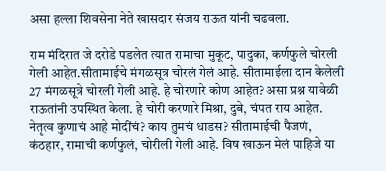असा हल्ला शिवसेना नेते खासदार संजय राऊत यांनी चढवला.

राम मंदिरात जे दरोडे पडलेत त्यात रामाचा मुकूट, पादुका, कर्णफुले चोरली गेली आहेत.सीतामाईचे मंगळसूत्र चोरलं गेलं आहे. सीतामाईला दान केलेली 27 मंगळसूत्रे चोरली गेली आहे. हे चोरणारे कोण आहेत? असा प्रश्न यावेळी राऊतांनी उपस्थित केला. हे चोरी करणारे मिश्रा, दुबे, चंपत राय आहेत. नेतृत्व कुणाचं आहे मोदींचं? काय तुमचं धाडस? सीतामाईची पैजणं, कंठहार, रामाची कर्णफुलं, चोरीली गेली आहे. विष खाऊन मेलं पाहिजे या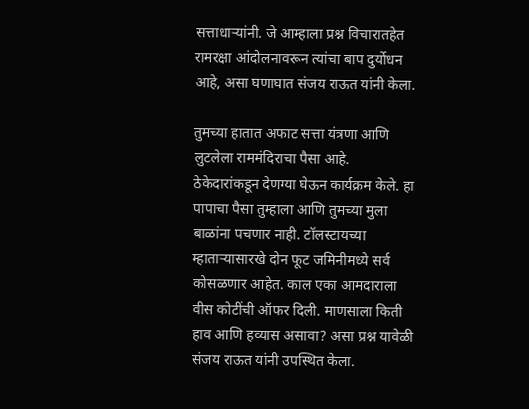सत्ताधाऱ्यांनी. जे आम्हाला प्रश्न विचारातहेत रामरक्षा आंदोलनावरून त्यांचा बाप दुर्योधन आहे, असा घणाघात संजय राऊत यांनी केला.

तुमच्या हातात अफाट सत्ता यंत्रणा आणि लुटलेला राममंदिराचा पैसा आहे. ठेकेदारांकडून देणग्या घेऊन कार्यक्रम केले. हा पापाचा पैसा तुम्हाला आणि तुमच्या मुला बाळांना पचणार नाही. टॉलस्टायच्या म्हाताऱ्यासारखे दोन फूट जमिनीमध्ये सर्व कोसळणार आहेत. काल एका आमदाराला वीस कोटींची ऑफर दिली. माणसाला किती हाव आणि हव्यास असावा? असा प्रश्न यावेळी संजय राऊत यांनी उपस्थित केला.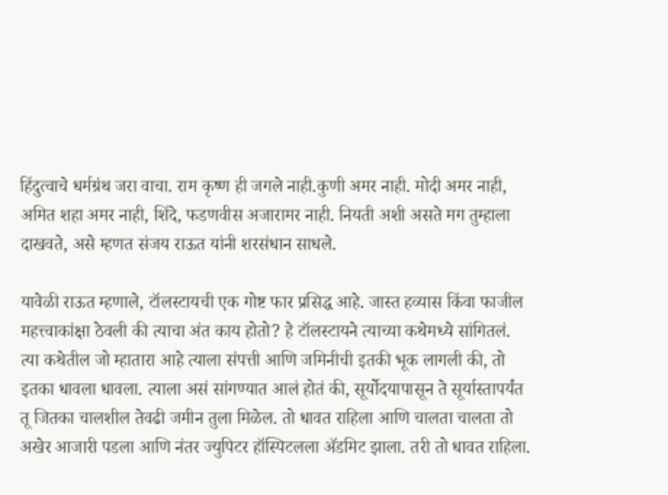हिंदुत्वाचे धर्मग्रंथ जरा वाचा. राम कृष्ण ही जगले नाही.कुणी अमर नाही. मोदी अमर नाही, अमित शहा अमर नाही, शिंदे, फडणवीस अजारामर नाही. नियती अशी असते मग तुम्हाला दाखवते, असे म्हणत संजय राऊत यांनी शरसंधान साधले.

यावेळी राऊत म्हणाले, टॉलस्टायची एक गोष्ट फार प्रसिद्ध आहे. जास्त हव्यास किंवा फाजील महत्त्वाकांक्षा ठेवली की त्याचा अंत काय होतो? हे टॉलस्टायने त्याच्या कथेमध्ये सांगितलं. त्या कथेतील जो म्हातारा आहे त्याला संपत्ती आणि जमिनीची इतकी भूक लागली की, तो इतका धावला धावला. त्याला असं सांगण्यात आलं होतं की, सूर्योदयापासून ते सूर्यास्तापर्यंत तू जितका चालशील तेवढी जमीन तुला मिळेल. तो धावत राहिला आणि चालता चालता तो अखेर आजारी पडला आणि नंतर ज्युपिटर हॉस्पिटलला ॲडमिट झाला. तरी तो धावत राहिला.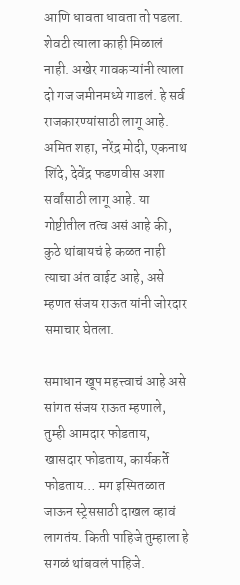आणि धावता धावता तो पडला. शेवटी त्याला काही मिळालं नाही. अखेर गावकऱ्यांनी त्याला दो गज जमीनमध्ये गाडलं. हे सर्व राजकारण्यांसाठी लागू आहे. अमित शहा, नरेंद्र मोदी, एकनाथ शिंदे, देवेंद्र फडणवीस अशा सर्वांसाठी लागू आहे. या गोष्टीतील तत्व असं आहे की, कुठे थांबायचं हे कळत नाही त्याचा अंत वाईट आहे, असे म्हणत संजय राऊत यांनी जोरदार समाचार घेतला.

समाधान खूप महत्त्वाचं आहे असे सांगत संजय राऊत म्हणाले, तुम्ही आमदार फोडताय, खासदार फोडताय, कार्यकर्ते फोडताय… मग इस्पितळात जाऊन स्ट्रेससाठी दाखल व्हावं लागतंय. किती पाहिजे तुम्हाला हे सगळं थांबवलं पाहिजे.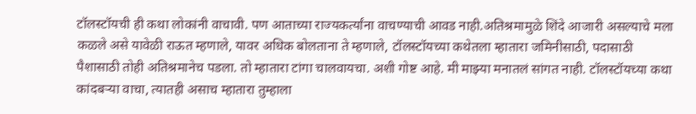टॉलस्टॉयची ही कथा लोकांनी वाचावी. पण आताच्या राज्यकर्त्यांना वाचण्याची आवड नाही.अतिश्रमामुळे शिंदे आजारी असल्याचे मला कळले असे यावेळी राऊत म्हणाले, यावर अधिक बोलताना ते म्हणाले, टॉलस्टॉयच्या कथेतला म्हातारा जमिनीसाठी, पदासाठी पैशासाठी तोही अतिश्रमानेच पडला. तो म्हातारा टांगा चालवायचा. अशी गोष्ट आहे. मी माझ्या मनातलं सांगत नाही. टॉलस्टॉयच्या कथा कांदबऱ्या वाचा, त्यातही असाच म्हातारा तुम्हाला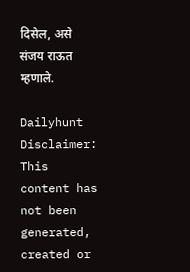दिसेल, असे संजय राऊत म्हणाले.

Dailyhunt
Disclaimer: This content has not been generated, created or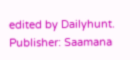edited by Dailyhunt. Publisher: Saamana